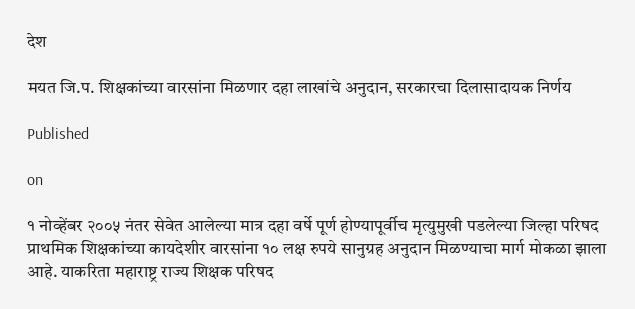देश

मयत जि.प. शिक्षकांच्या वारसांना मिळणार दहा लाखांचे अनुदान, सरकारचा दिलासादायक निर्णय

Published

on

१ नोव्हेंबर २००५ नंतर सेवेत आलेल्या मात्र दहा वर्षे पूर्ण होण्यापूर्वीच मृत्युमुखी पडलेल्या जिल्हा परिषद प्राथमिक शिक्षकांच्या कायदेशीर वारसांना १० लक्ष रुपये सानुग्रह अनुदान मिळण्याचा मार्ग मोकळा झाला आहे. याकरिता महाराष्ट्र राज्य शिक्षक परिषद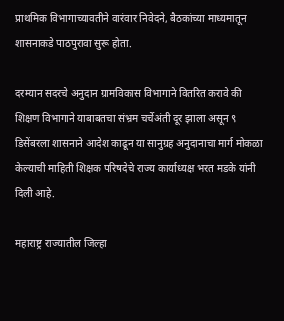प्राथमिक विभागाच्यावतीने वारंवार निवेदने, बैठकांच्या माध्यमातून शासनाकडे पाठपुरावा सुरू होता.

दरम्यान सदरचे अनुदान ग्रामविकास विभागाने वितरित करावे की शिक्षण विभागाने याबाबतचा संभ्रम चर्चेअंती दूर झाला असून ९ डिसेंबरला शासनाने आदेश काढून या सानुग्रह अनुदानाचा मार्ग मोकळा केल्याची माहिती शिक्षक परिषदेचे राज्य कार्याध्यक्ष भरत मडके यांनी दिली आहे.

महाराष्ट्र राज्यातील जिल्हा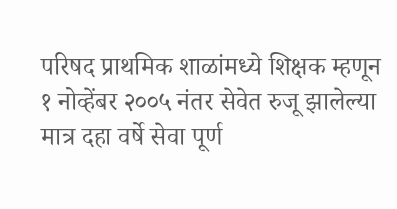परिषद प्राथमिक शाळांमध्ये शिक्षक म्हणून १ नोव्हेंबर २००५ नंतर सेवेत रुजू झालेल्या मात्र दहा वर्षे सेवा पूर्ण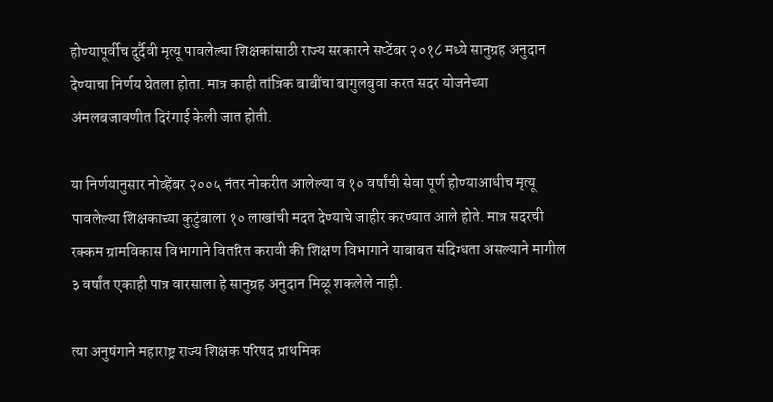होण्यापूर्वीच दुर्दैवी मृत्यू पावलेल्या शिक्षकांसाठी राज्य सरकारने सप्टेंबर २०१८ मध्ये सानुग्रह अनुदान देण्याचा निर्णय घेतला होता. मात्र काही तांत्रिक बाबींचा बागुलबुवा करत सदर योजनेच्या अंमलबजावणीत दिरंगाई केली जात होती.

या निर्णयानुसार नोव्हेंबर २००५ नंतर नोकरीत आलेल्या व १० वर्षांची सेवा पूर्ण होण्याआधीच मृत्यू पावलेल्या शिक्षकाच्या कुटुंबाला १० लाखांची मदत देण्याचे जाहीर करण्यात आले होते. मात्र सदरची रक्कम ग्रामविकास विभागाने वितरित करावी की शिक्षण विभागाने याबाबत संदिग्धता असल्याने मागील ३ वर्षांत एकाही पात्र वारसाला हे सानुग्रह अनुदान मिळू शकलेले नाही.

त्या अनुषंगाने महाराष्ट्र राज्य शिक्षक परिषद प्राथमिक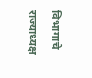विभागाचे राज्याध्यक्ष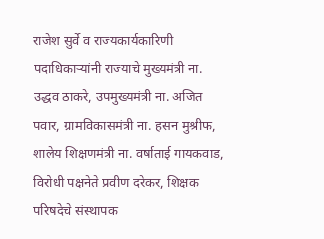राजेश सुर्वे व राज्यकार्यकारिणी पदाधिकाऱ्यांनी राज्याचे मुख्यमंत्री ना. उद्धव ठाकरे, उपमुख्यमंत्री ना. अजित पवार, ग्रामविकासमंत्री ना. हसन मुश्रीफ, शालेय शिक्षणमंत्री ना. वर्षाताई गायकवाड, विरोधी पक्षनेते प्रवीण दरेकर, शिक्षक परिषदेचे संस्थापक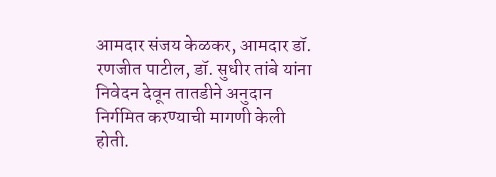आमदार संजय केळकर, आमदार डॉ. रणजीत पाटील, डॉ. सुधीर तांबे यांना निवेदन देवून तातडीने अनुदान निर्गमित करण्याची मागणी केली होती.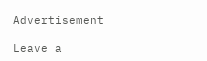Advertisement

Leave a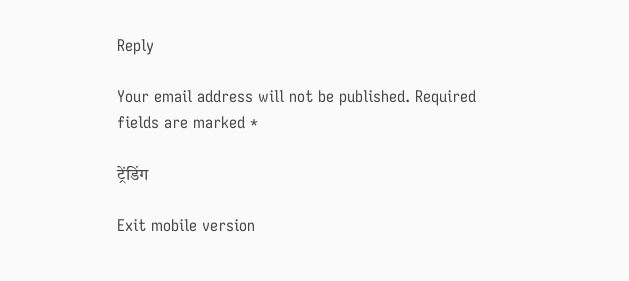Reply

Your email address will not be published. Required fields are marked *

ट्रेंडिंग

Exit mobile version